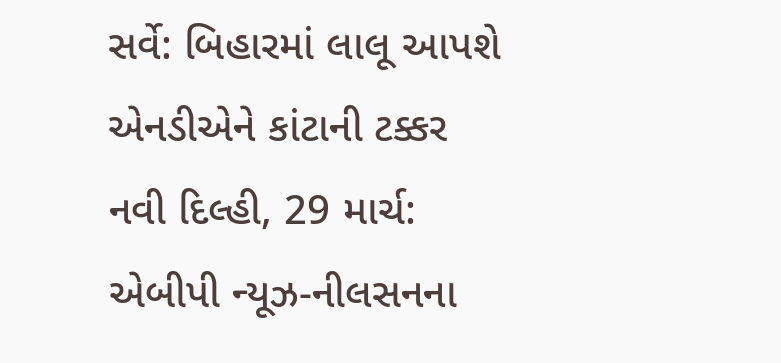સર્વે: બિહારમાં લાલૂ આપશે એનડીએને કાંટાની ટક્કર
નવી દિલ્હી, 29 માર્ચ: એબીપી ન્યૂઝ-નીલસનના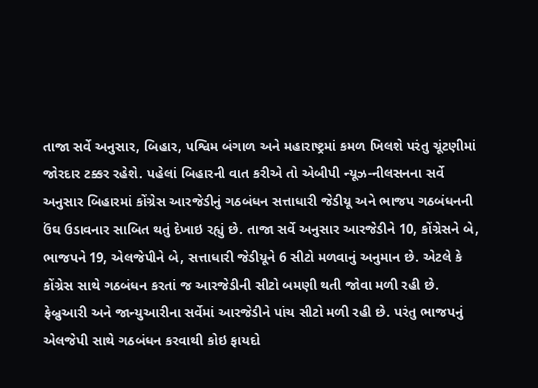તાજા સર્વે અનુસાર, બિહાર, પશ્વિમ બંગાળ અને મહારાષ્ટ્રમાં કમળ ખિલશે પરંતુ ચૂંટણીમાં જોરદાર ટક્કર રહેશે. પહેલાં બિહારની વાત કરીએ તો એબીપી ન્યૂઝ-નીલસનના સર્વે અનુસાર બિહારમાં કોંગ્રેસ આરજેડીનું ગઠબંધન સત્તાધારી જેડીયૂ અને ભાજપ ગઠબંધનની ઉંઘ ઉડાવનાર સાબિત થતું દેખાઇ રહ્યું છે. તાજા સર્વે અનુસાર આરજેડીને 10, કોંગ્રેસને બે, ભાજપને 19, એલજેપીને બે, સત્તાધારી જેડીયૂને 6 સીટો મળવાનું અનુમાન છે. એટલે કે કોંગ્રેસ સાથે ગઠબંધન કરતાં જ આરજેડીની સીટો બમણી થતી જોવા મળી રહી છે.
ફેબ્રુઆરી અને જાન્યુઆરીના સર્વેમાં આરજેડીને પાંચ સીટો મળી રહી છે. પરંતુ ભાજપનું એલજેપી સાથે ગઠબંધન કરવાથી કોઇ ફાયદો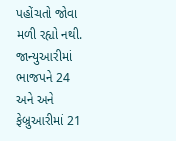પહોંચતો જોવા મળી રહ્યો નથી. જાન્યુઆરીમાં ભાજપને 24 અને અને ફેબ્રુઆરીમાં 21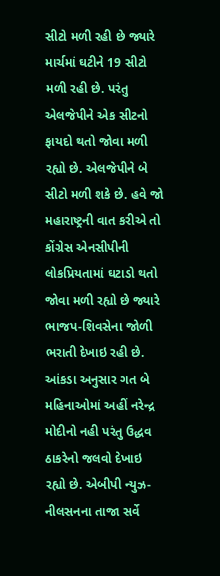સીટો મળી રહી છે જ્યારે માર્ચમાં ઘટીને 19 સીટો મળી રહી છે. પરંતુ એલજેપીને એક સીટનો ફાયદો થતો જોવા મળી રહ્યો છે. એલજેપીને બે સીટો મળી શકે છે. હવે જો મહારાષ્ટ્રની વાત કરીએ તો કોંગ્રેસ એનસીપીની લોકપ્રિયતામાં ઘટાડો થતો જોવા મળી રહ્યો છે જ્યારે ભાજપ-શિવસેના જોળી ભરાતી દેખાઇ રહી છે.
આંકડા અનુસાર ગત બે મહિનાઓમાં અહીં નરેન્દ્ર મોદીનો નહી પરંતુ ઉદ્ધવ ઠાકરેનો જલવો દેખાઇ રહ્યો છે. એબીપી ન્યુઝ-નીલસનના તાજા સર્વે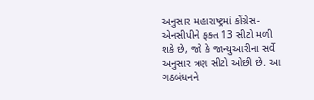અનુસાર મહારાષ્ટ્રમાં કોંગ્રેસ-એનસીપીને ફક્ત 13 સીટો મળી શકે છે, જો કે જાન્યુઆરીના સર્વે અનુસાર ત્રણ સીટો ઓછી છે. આ ગઠબંધનને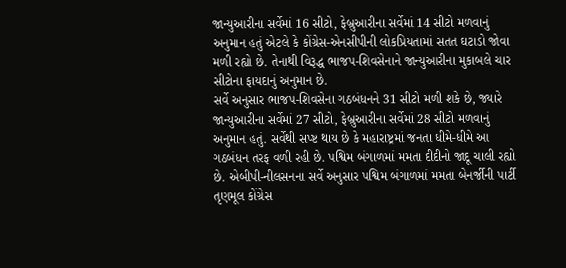જાન્યુઆરીના સર્વેમાં 16 સીટો, ફેબ્રુઆરીના સર્વેમાં 14 સીટો મળવાનું અનુમાન હતું એટલે કે કોંગ્રેસ-એનસીપીની લોકપ્રિયતામાં સતત ઘટાડો જોવા મળી રહ્યો છે. તેનાથી વિરૂદ્ધ ભાજપ-શિવસેનાને જાન્યુઆરીના મુકાબલે ચાર સીટોના ફાયદાનું અનુમાન છે.
સર્વે અનુસાર ભાજપ-શિવસેના ગઠબંધનને 31 સીટો મળી શકે છે, જ્યારે જાન્યુઆરીના સર્વેમાં 27 સીટો, ફેબ્રુઆરીના સર્વેમાં 28 સીટો મળવાનું અનુમાન હતું. સર્વેથી સપ્ષ્ટ થાય છે કે મહારાષ્ટ્રમાં જનતા ધીમે-ધીમે આ ગઠબંધન તરફ વળી રહી છે. પશ્વિમ બંગાળમાં મમતા દીદીનો જાદૂ ચાલી રહ્યો છે. એબીપી-નીલસનના સર્વે અનુસાર પશ્વિમ બંગાળમાં મમતા બેનર્જીની પાર્ટી તૃણમૂલ કોંગ્રેસ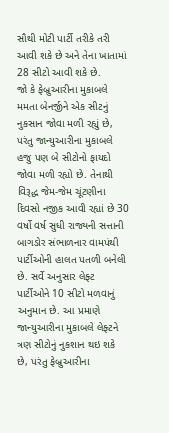સૌથી મોટી પાર્ટી તરીકે તરી આવી શકે છે અને તેના ખાતામાં 28 સીટો આવી શકે છે.
જો કે ફેબ્રુઆરીના મુકાબલે મમતા બેનર્જીને એક સીટનું નુકસાન જોવા મળી રહ્યું છે, પરંતુ જાન્યુઆરીના મુકાબલે હજુ પણ બે સીટોનો ફાયદો જોવા મળી રહ્યો છે. તેનાથી વિરૂદ્ધ જેમ-જેમ ચૂંટણીના દિવસો નજીક આવી રહ્યાં છે 30 વર્ષો વર્ષ સુધી રાજ્યની સત્તાની બાગડોર સંભાળનાર વામપંથી પાર્ટીઓની હાલત પતળી બનેલી છે. સર્વે અનુસાર લેફ્ટ પાર્ટીઓને 10 સીટો મળવાનું અનુમાન છે. આ પ્રમાણે જાન્યુઆરીના મુકાબલે લેફ્ટને ત્રણ સીટોનું નુકશાન થઇ શકે છે, પરંતુ ફેબ્રુઆરીના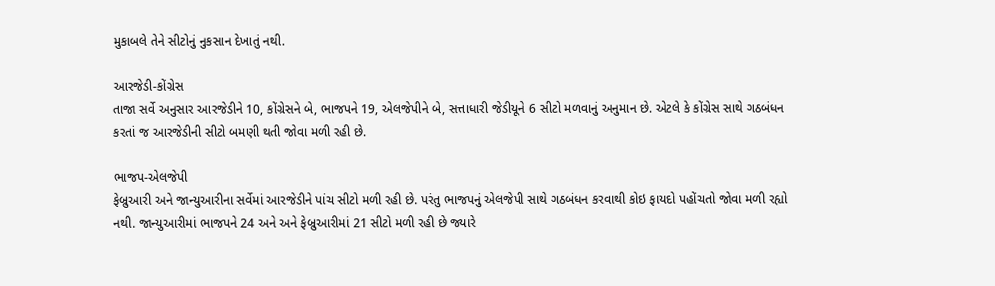મુકાબલે તેને સીટોનું નુકસાન દેખાતું નથી.

આરજેડી-કોંગ્રેસ
તાજા સર્વે અનુસાર આરજેડીને 10, કોંગ્રેસને બે, ભાજપને 19, એલજેપીને બે, સત્તાધારી જેડીયૂને 6 સીટો મળવાનું અનુમાન છે. એટલે કે કોંગ્રેસ સાથે ગઠબંધન કરતાં જ આરજેડીની સીટો બમણી થતી જોવા મળી રહી છે.

ભાજપ-એલજેપી
ફેબ્રુઆરી અને જાન્યુઆરીના સર્વેમાં આરજેડીને પાંચ સીટો મળી રહી છે. પરંતુ ભાજપનું એલજેપી સાથે ગઠબંધન કરવાથી કોઇ ફાયદો પહોંચતો જોવા મળી રહ્યો નથી. જાન્યુઆરીમાં ભાજપને 24 અને અને ફેબ્રુઆરીમાં 21 સીટો મળી રહી છે જ્યારે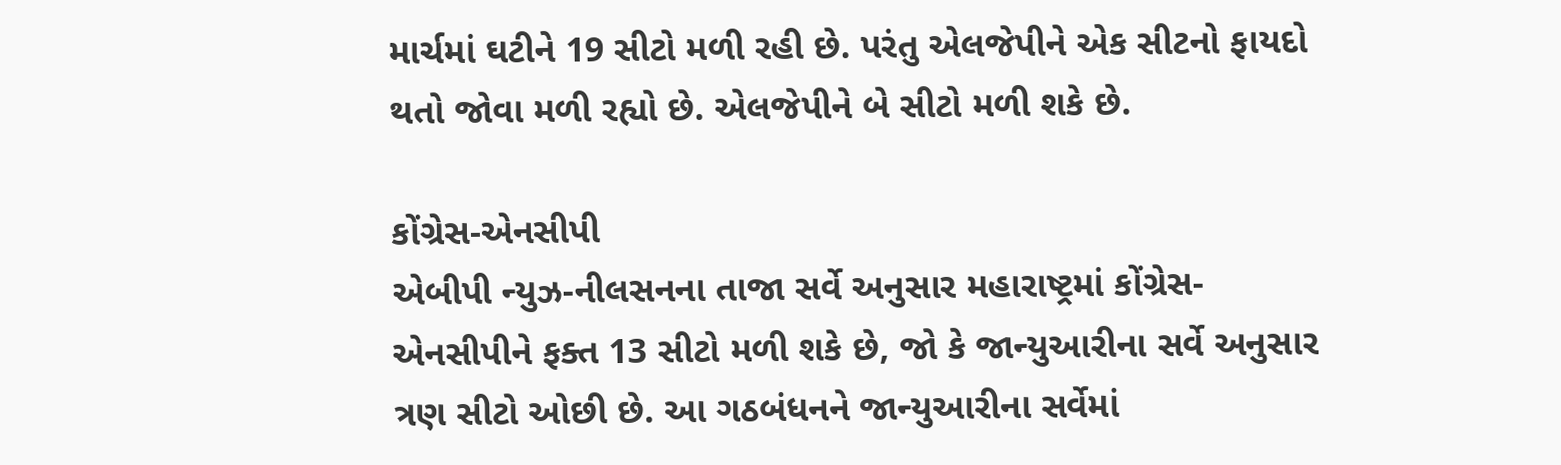માર્ચમાં ઘટીને 19 સીટો મળી રહી છે. પરંતુ એલજેપીને એક સીટનો ફાયદો થતો જોવા મળી રહ્યો છે. એલજેપીને બે સીટો મળી શકે છે.

કોંગ્રેસ-એનસીપી
એબીપી ન્યુઝ-નીલસનના તાજા સર્વે અનુસાર મહારાષ્ટ્રમાં કોંગ્રેસ-એનસીપીને ફક્ત 13 સીટો મળી શકે છે, જો કે જાન્યુઆરીના સર્વે અનુસાર ત્રણ સીટો ઓછી છે. આ ગઠબંધનને જાન્યુઆરીના સર્વેમાં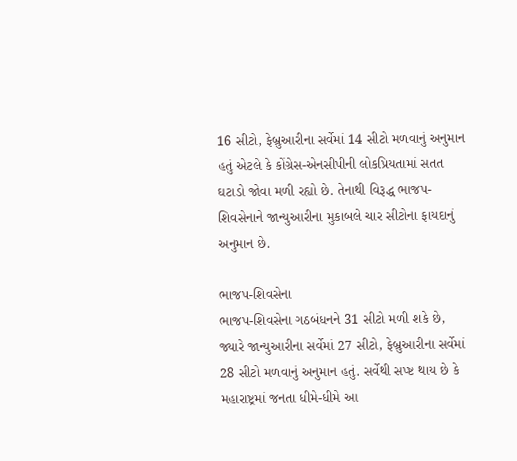16 સીટો, ફેબ્રુઆરીના સર્વેમાં 14 સીટો મળવાનું અનુમાન હતું એટલે કે કોંગ્રેસ-એનસીપીની લોકપ્રિયતામાં સતત ઘટાડો જોવા મળી રહ્યો છે. તેનાથી વિરૂદ્ધ ભાજપ-શિવસેનાને જાન્યુઆરીના મુકાબલે ચાર સીટોના ફાયદાનું અનુમાન છે.

ભાજપ-શિવસેના
ભાજપ-શિવસેના ગઠબંધનને 31 સીટો મળી શકે છે, જ્યારે જાન્યુઆરીના સર્વેમાં 27 સીટો, ફેબ્રુઆરીના સર્વેમાં 28 સીટો મળવાનું અનુમાન હતું. સર્વેથી સપ્ષ્ટ થાય છે કે મહારાષ્ટ્રમાં જનતા ધીમે-ધીમે આ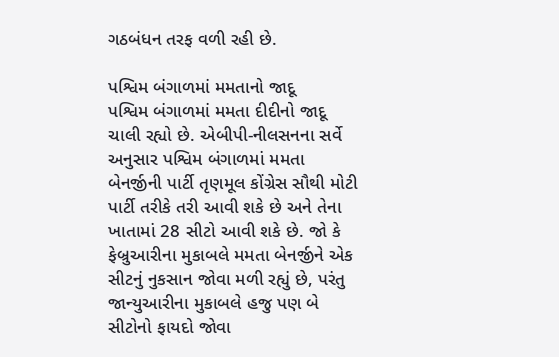ગઠબંધન તરફ વળી રહી છે.

પશ્વિમ બંગાળમાં મમતાનો જાદૂ
પશ્વિમ બંગાળમાં મમતા દીદીનો જાદૂ ચાલી રહ્યો છે. એબીપી-નીલસનના સર્વે અનુસાર પશ્વિમ બંગાળમાં મમતા બેનર્જીની પાર્ટી તૃણમૂલ કોંગ્રેસ સૌથી મોટી પાર્ટી તરીકે તરી આવી શકે છે અને તેના ખાતામાં 28 સીટો આવી શકે છે. જો કે ફેબ્રુઆરીના મુકાબલે મમતા બેનર્જીને એક સીટનું નુકસાન જોવા મળી રહ્યું છે, પરંતુ જાન્યુઆરીના મુકાબલે હજુ પણ બે સીટોનો ફાયદો જોવા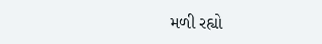મળી રહ્યો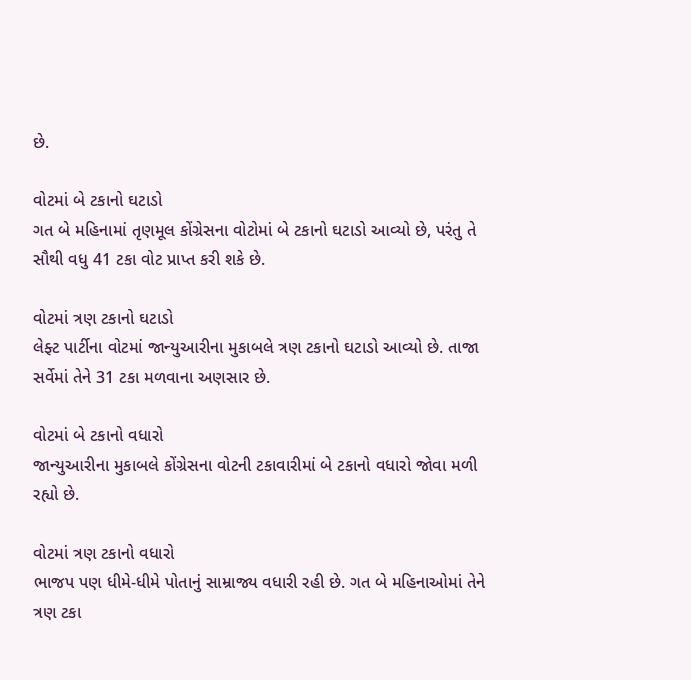છે.

વોટમાં બે ટકાનો ઘટાડો
ગત બે મહિનામાં તૃણમૂલ કોંગ્રેસના વોટોમાં બે ટકાનો ઘટાડો આવ્યો છે, પરંતુ તે સૌથી વધુ 41 ટકા વોટ પ્રાપ્ત કરી શકે છે.

વોટમાં ત્રણ ટકાનો ઘટાડો
લેફ્ટ પાર્ટીના વોટમાં જાન્યુઆરીના મુકાબલે ત્રણ ટકાનો ઘટાડો આવ્યો છે. તાજા સર્વેમાં તેને 31 ટકા મળવાના અણસાર છે.

વોટમાં બે ટકાનો વધારો
જાન્યુઆરીના મુકાબલે કોંગ્રેસના વોટની ટકાવારીમાં બે ટકાનો વધારો જોવા મળી રહ્યો છે.

વોટમાં ત્રણ ટકાનો વધારો
ભાજપ પણ ધીમે-ધીમે પોતાનું સામ્રાજ્ય વધારી રહી છે. ગત બે મહિનાઓમાં તેને ત્રણ ટકા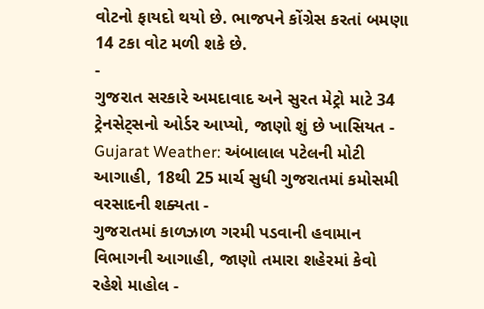વોટનો ફાયદો થયો છે. ભાજપને કોંગ્રેસ કરતાં બમણા 14 ટકા વોટ મળી શકે છે.
-
ગુજરાત સરકારે અમદાવાદ અને સુરત મેટ્રો માટે 34 ટ્રેનસેટ્સનો ઓર્ડર આપ્યો, જાણો શું છે ખાસિયત -
Gujarat Weather: અંબાલાલ પટેલની મોટી આગાહી, 18થી 25 માર્ચ સુધી ગુજરાતમાં કમોસમી વરસાદની શક્યતા -
ગુજરાતમાં કાળઝાળ ગરમી પડવાની હવામાન વિભાગની આગાહી, જાણો તમારા શહેરમાં કેવો રહેશે માહોલ -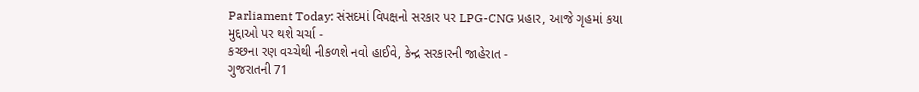Parliament Today: સંસદમાં વિપક્ષનો સરકાર પર LPG-CNG પ્રહાર, આજે ગૃહમાં કયા મુદ્દાઓ પર થશે ચર્ચા -
કચ્છના રણ વચ્ચેથી નીકળશે નવો હાઈવે, કેન્દ્ર સરકારની જાહેરાત -
ગુજરાતની 71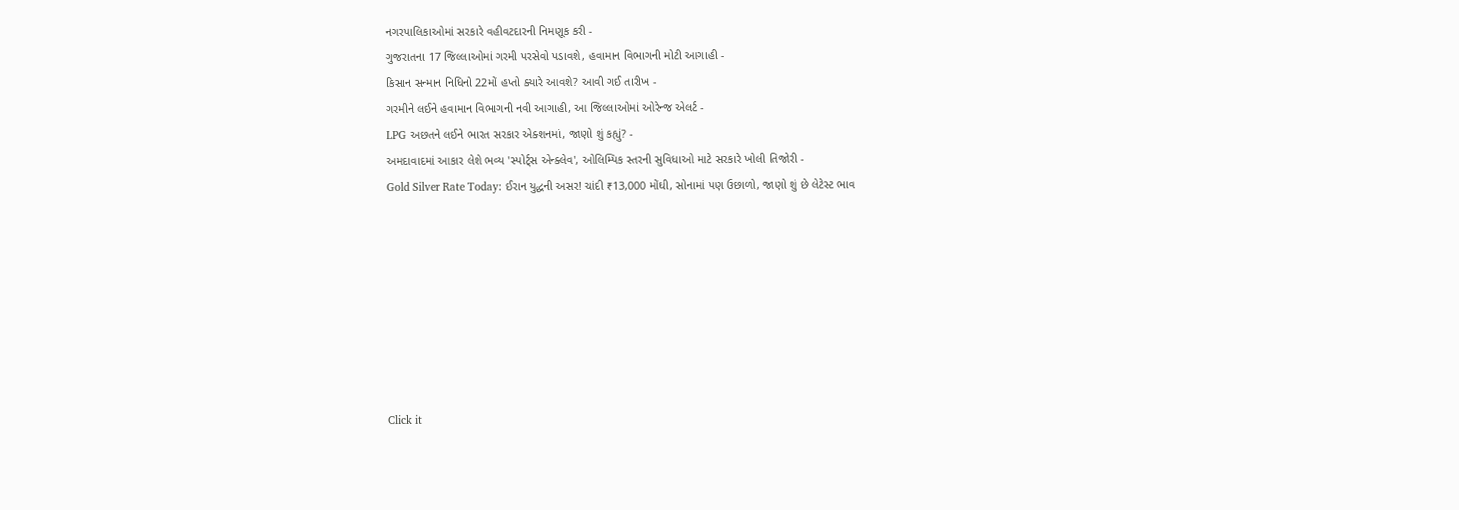નગરપાલિકાઓમાં સરકારે વહીવટદારની નિમણૂક કરી -
ગુજરાતના 17 જિલ્લાઓમાં ગરમી પરસેવો પડાવશે, હવામાન વિભાગની મોટી આગાહી -
કિસાન સન્માન નિધિનો 22મોં હપ્તો ક્યારે આવશે? આવી ગઈ તારીખ -
ગરમીને લઈને હવામાન વિભાગની નવી આગાહી, આ જિલ્લાઓમાં ઓરેન્જ એલર્ટ -
LPG અછતને લઈને ભારત સરકાર એક્શનમાં, જાણો શું કહ્યું? -
અમદાવાદમાં આકાર લેશે ભવ્ય 'સ્પોર્ટ્સ એન્ક્લેવ', ઓલિમ્પિક સ્તરની સુવિધાઓ માટે સરકારે ખોલી તિજોરી -
Gold Silver Rate Today: ઈરાન યુદ્ધની અસર! ચાંદી ₹13,000 મોંઘી, સોનામાં પણ ઉછાળો, જાણો શું છે લેટેસ્ટ ભાવ








Click it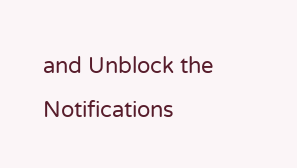and Unblock the Notifications